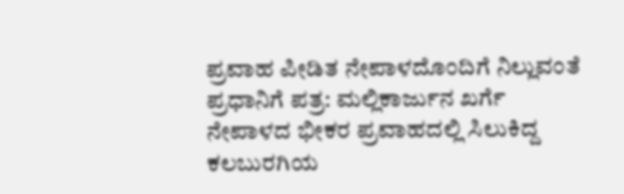ಪ್ರವಾಹ ಪೀಡಿತ ನೇಪಾಳದೊಂದಿಗೆ ನಿಲ್ಲುವಂತೆ ಪ್ರಧಾನಿಗೆ ಪತ್ರ: ಮಲ್ಲಿಕಾರ್ಜುನ ಖರ್ಗೆ
ನೇಪಾಳದ ಭೀಕರ ಪ್ರವಾಹದಲ್ಲಿ ಸಿಲುಕಿದ್ದ ಕಲಬುರಗಿಯ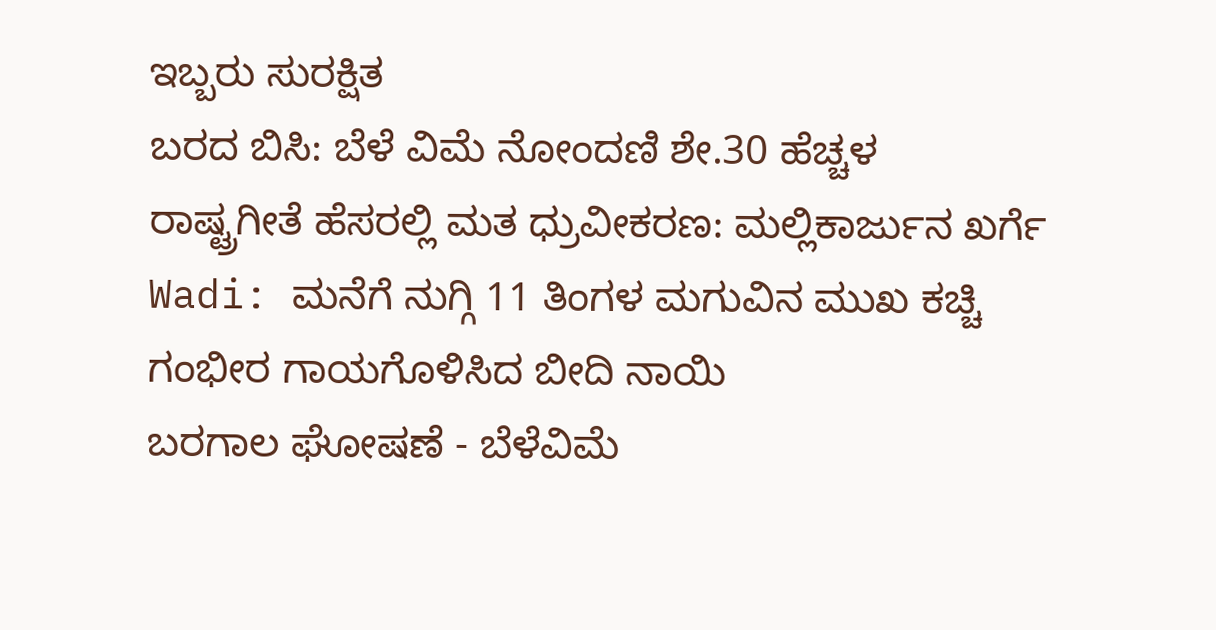ಇಬ್ಬರು ಸುರಕ್ಷಿತ
ಬರದ ಬಿಸಿ: ಬೆಳೆ ವಿಮೆ ನೋಂದಣಿ ಶೇ.30 ಹೆಚ್ಚಳ
ರಾಷ್ಟ್ರಗೀತೆ ಹೆಸರಲ್ಲಿ ಮತ ಧ್ರುವೀಕರಣ: ಮಲ್ಲಿಕಾರ್ಜುನ ಖರ್ಗೆ
Wadi: ಮನೆಗೆ ನುಗ್ಗಿ 11 ತಿಂಗಳ ಮಗುವಿನ ಮುಖ ಕಚ್ಚಿ ಗಂಭೀರ ಗಾಯಗೊಳಿಸಿದ ಬೀದಿ ನಾಯಿ
ಬರಗಾಲ ಘೋಷಣೆ - ಬೆಳೆವಿಮೆ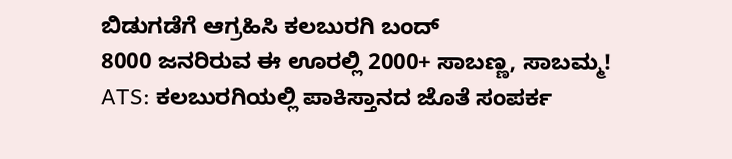ಬಿಡುಗಡೆಗೆ ಆಗ್ರಹಿಸಿ ಕಲಬುರಗಿ ಬಂದ್
8000 ಜನರಿರುವ ಈ ಊರಲ್ಲಿ 2000+ ಸಾಬಣ್ಣ, ಸಾಬಮ್ಮ!
ATS: ಕಲಬುರಗಿಯಲ್ಲಿ ಪಾಕಿಸ್ತಾನದ ಜೊತೆ ಸಂಪರ್ಕ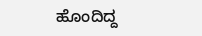ಹೊಂದಿದ್ದ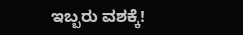ಇಬ್ಬರು ವಶಕ್ಕೆ!